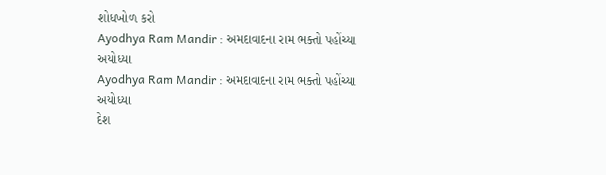શોધખોળ કરો
Ayodhya Ram Mandir : અમદાવાદના રામ ભક્તો પહોંચ્યા અયોધ્યા
Ayodhya Ram Mandir : અમદાવાદના રામ ભક્તો પહોંચ્યા અયોધ્યા
દેશ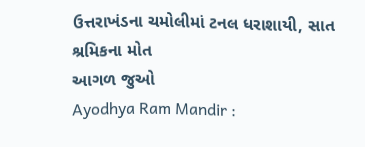ઉત્તરાખંડના ચમોલીમાં ટનલ ધરાશાયી, સાત શ્રમિકના મોત
આગળ જુઓ
Ayodhya Ram Mandir :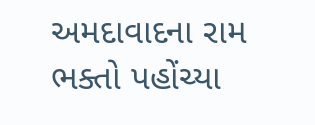અમદાવાદના રામ ભક્તો પહોંચ્યા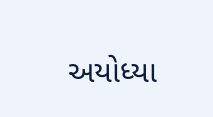અયોધ્યા